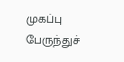முகப்பு
பேருந்துச்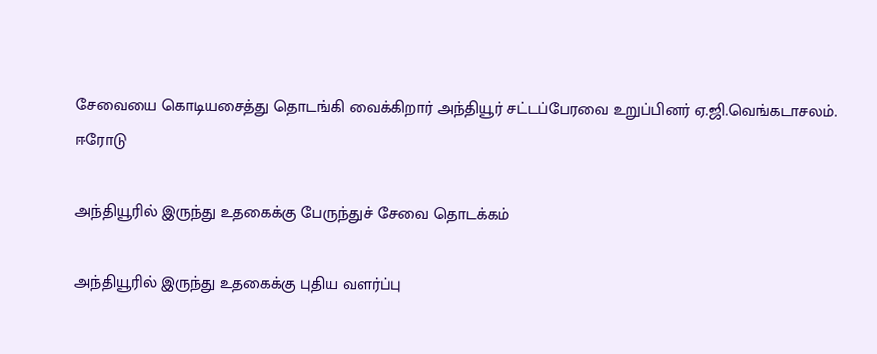சேவையை கொடியசைத்து தொடங்கி வைக்கிறார் அந்தியூர் சட்டப்பேரவை உறுப்பினர் ஏ.ஜி.வெங்கடாசலம்.
ஈரோடு

அந்தியூரில் இருந்து உதகைக்கு பேருந்துச் சேவை தொடக்கம்

அந்தியூரில் இருந்து உதகைக்கு புதிய வளர்ப்பு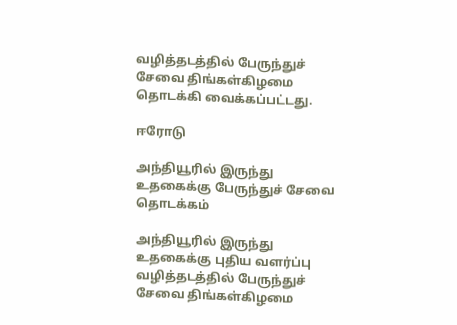வழித்தடத்தில் பேருந்துச் சேவை திங்கள்கிழமை தொடக்கி வைக்கப்பட்டது.

ஈரோடு

அந்தியூரில் இருந்து உதகைக்கு பேருந்துச் சேவை தொடக்கம்

அந்தியூரில் இருந்து உதகைக்கு புதிய வளர்ப்பு வழித்தடத்தில் பேருந்துச் சேவை திங்கள்கிழமை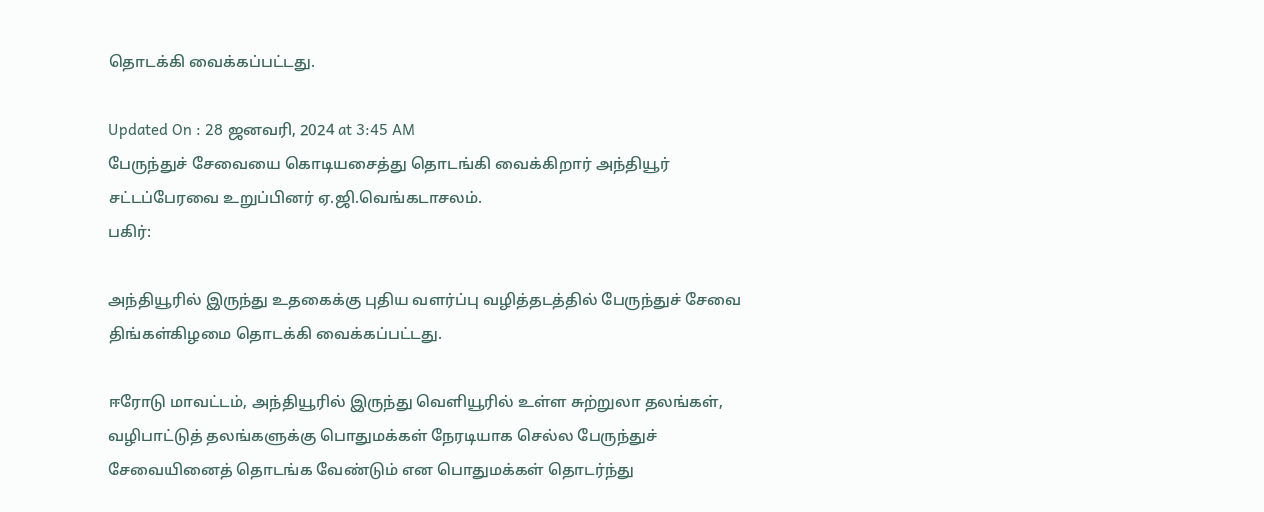தொடக்கி வைக்கப்பட்டது.

Updated On : 28 ஜனவரி, 2024 at 3:45 AM
பேருந்துச் சேவையை கொடியசைத்து தொடங்கி வைக்கிறார் அந்தியூர் சட்டப்பேரவை உறுப்பினர் ஏ.ஜி.வெங்கடாசலம்.
பகிர்:

அந்தியூரில் இருந்து உதகைக்கு புதிய வளர்ப்பு வழித்தடத்தில் பேருந்துச் சேவை திங்கள்கிழமை தொடக்கி வைக்கப்பட்டது.

ஈரோடு மாவட்டம், அந்தியூரில் இருந்து வெளியூரில் உள்ள சுற்றுலா தலங்கள், வழிபாட்டுத் தலங்களுக்கு பொதுமக்கள் நேரடியாக செல்ல பேருந்துச் சேவையினைத் தொடங்க வேண்டும் என பொதுமக்கள் தொடர்ந்து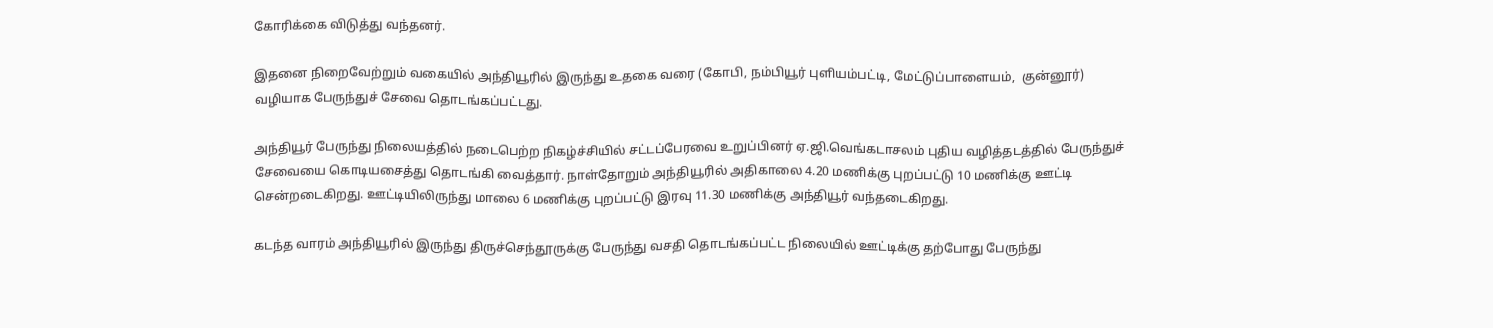கோரிக்கை விடுத்து வந்தனர்.

இதனை நிறைவேற்றும் வகையில் அந்தியூரில் இருந்து உதகை வரை (கோபி, நம்பியூர் புளியம்பட்டி, மேட்டுப்பாளையம்,  குன்னூர்) வழியாக பேருந்துச் சேவை தொடங்கப்பட்டது.

அந்தியூர் பேருந்து நிலையத்தில் நடைபெற்ற நிகழ்ச்சியில் சட்டப்பேரவை உறுப்பினர் ஏ.ஜி.வெங்கடாசலம் புதிய வழித்தடத்தில் பேருந்துச் சேவையை கொடியசைத்து தொடங்கி வைத்தார். நாள்தோறும் அந்தியூரில் அதிகாலை 4.20 மணிக்கு புறப்பட்டு 10 மணிக்கு ஊட்டி சென்றடைகிறது. ஊட்டியிலிருந்து மாலை 6 மணிக்கு புறப்பட்டு இரவு 11.30 மணிக்கு அந்தியூர் வந்தடைகிறது.

கடந்த வாரம் அந்தியூரில் இருந்து திருச்செந்தூருக்கு பேருந்து வசதி தொடங்கப்பட்ட நிலையில் ஊட்டிக்கு தற்போது பேருந்து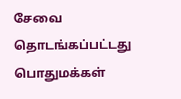சேவை தொடங்கப்பட்டது பொதுமக்கள்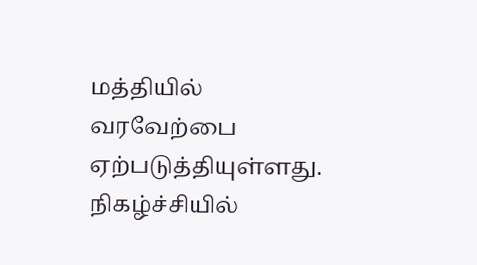மத்தியில் வரவேற்பை ஏற்படுத்தியுள்ளது. நிகழ்ச்சியில்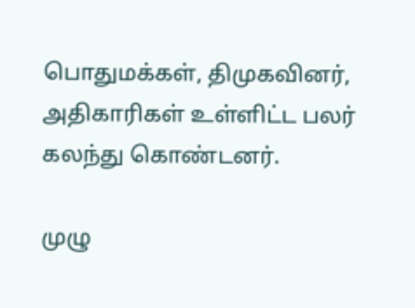பொதுமக்கள், திமுகவினர், அதிகாரிகள் உள்ளிட்ட பலர் கலந்து கொண்டனர்.

முழு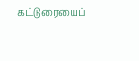கட்டுரையைப்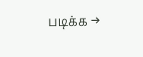படிக்க →